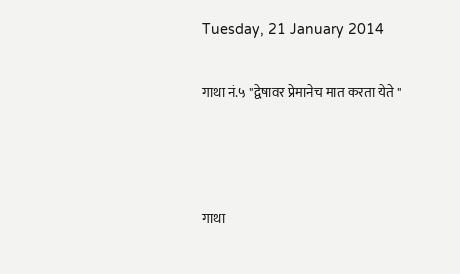Tuesday, 21 January 2014

गाथा नं.५ "द्वेषावर प्रेमानेच मात करता येते "



गाथा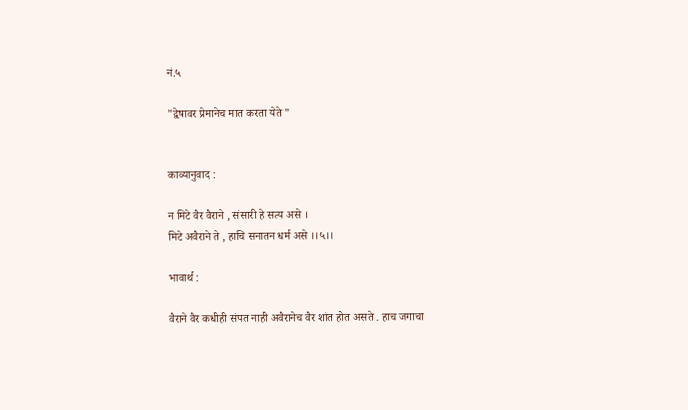नं.५

"द्वेषावर प्रेमानेच मात करता येते "


काव्यानुवाद :

न मिटे वैर वैराने , संसारी हे सत्य असे ।
मिटे अवैराने ते , हाचि सनातन धर्म असे ।।५।।

भावार्थ :

वैराने वैर कधीही संपत नाही अवैरानेच वैर शांत होत असते . हाच जगाचा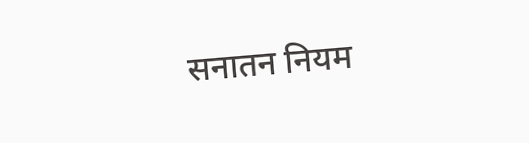सनातन नियम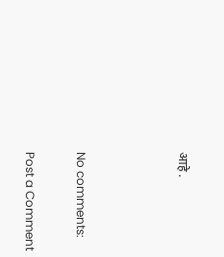आहे .



No comments:

Post a Comment